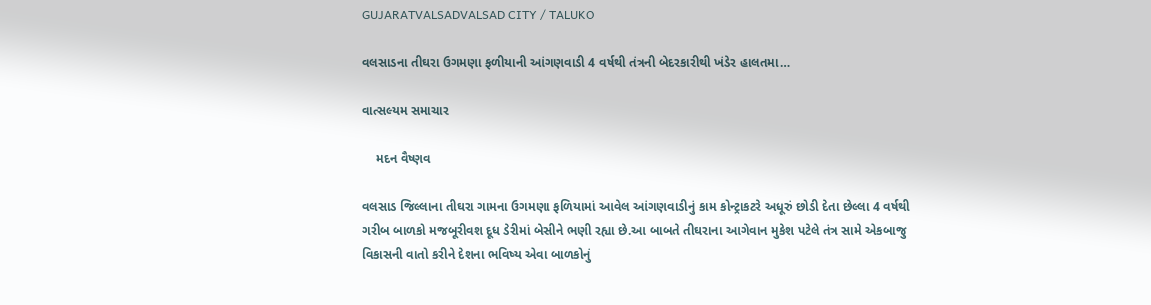GUJARATVALSADVALSAD CITY / TALUKO

વલસાડના તીઘરા ઉગમણા ફળીયાની આંગણવાડી 4 વર્ષથી તંત્રની બેદરકારીથી ખંડેર હાલતમા…

વાત્સલ્યમ સમાચાર

    મદન વૈષ્ણવ

વલસાડ જિલ્લાના તીઘરા ગામના ઉગમણા ફળિયામાં આવેલ આંગણવાડીનું કામ કોન્ટ્રાકટરે અધૂરું છોડી દેતા છેલ્લા 4 વર્ષથી ગરીબ બાળકો મજબૂરીવશ દૂધ ડેરીમાં બેસીને ભણી રહ્યા છે.આ બાબતે તીઘરાના આગેવાન મુકેશ પટેલે તંત્ર સામે એકબાજુ વિકાસની વાતો કરીને દેશના ભવિષ્ય એવા બાળકોનું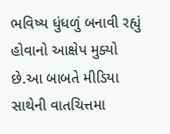ભવિષ્ય ધુંધળું બનાવી રહ્યું હોવાનો આક્ષેપ મુક્યો છે.આ બાબતે મીડિયા સાથેની વાતચિત્તમા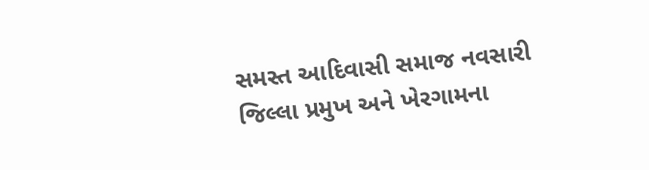સમસ્ત આદિવાસી સમાજ નવસારી જિલ્લા પ્રમુખ અને ખેરગામના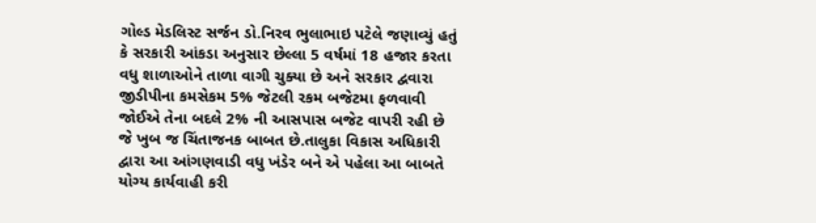ગોલ્ડ મેડલિસ્ટ સર્જન ડો.નિરવ ભુલાભાઇ પટેલે જણાવ્યું હતું કે સરકારી આંકડા અનુસાર છેલ્લા 5 વર્ષમાં 18 હજાર કરતા વધુ શાળાઓને તાળા વાગી ચુક્યા છે અને સરકાર દ્વવારા જીડીપીના કમસેકમ 5% જેટલી રકમ બજેટમા ફળવાવી જોઈએ તેના બદલે 2% ની આસપાસ બજેટ વાપરી રહી છે જે ખુબ જ ચિંતાજનક બાબત છે.તાલુકા વિકાસ અધિકારી દ્વારા આ આંગણવાડી વધુ ખંડેર બને એ પહેલા આ બાબતે યોગ્ય કાર્યવાહી કરી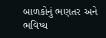બાળકોનું ભણતર અને ભવિષ્ય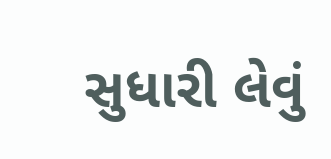સુધારી લેવું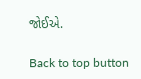જોઈએ.

Back to top button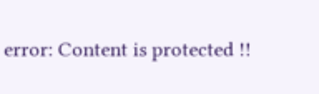error: Content is protected !!